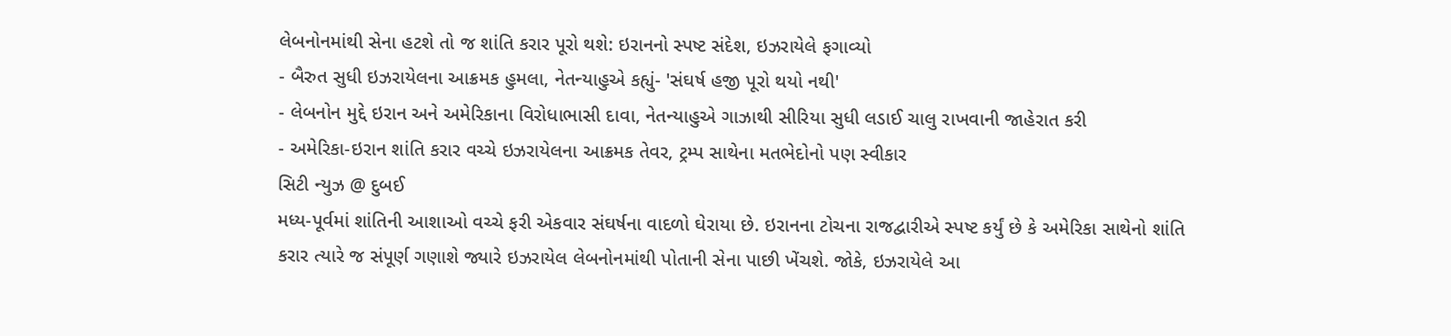લેબનોનમાંથી સેના હટશે તો જ શાંતિ કરાર પૂરો થશે: ઇરાનનો સ્પષ્ટ સંદેશ, ઇઝરાયેલે ફગાવ્યો
- બૈરુત સુધી ઇઝરાયેલના આક્રમક હુમલા, નેતન્યાહુએ કહ્યું- 'સંઘર્ષ હજી પૂરો થયો નથી'
- લેબનોન મુદ્દે ઇરાન અને અમેરિકાના વિરોધાભાસી દાવા, નેતન્યાહુએ ગાઝાથી સીરિયા સુધી લડાઈ ચાલુ રાખવાની જાહેરાત કરી
- અમેરિકા-ઇરાન શાંતિ કરાર વચ્ચે ઇઝરાયેલના આક્રમક તેવર, ટ્રમ્પ સાથેના મતભેદોનો પણ સ્વીકાર
સિટી ન્યુઝ @ દુબઈ
મધ્ય-પૂર્વમાં શાંતિની આશાઓ વચ્ચે ફરી એકવાર સંઘર્ષના વાદળો ઘેરાયા છે. ઇરાનના ટોચના રાજદ્વારીએ સ્પષ્ટ કર્યું છે કે અમેરિકા સાથેનો શાંતિ કરાર ત્યારે જ સંપૂર્ણ ગણાશે જ્યારે ઇઝરાયેલ લેબનોનમાંથી પોતાની સેના પાછી ખેંચશે. જોકે, ઇઝરાયેલે આ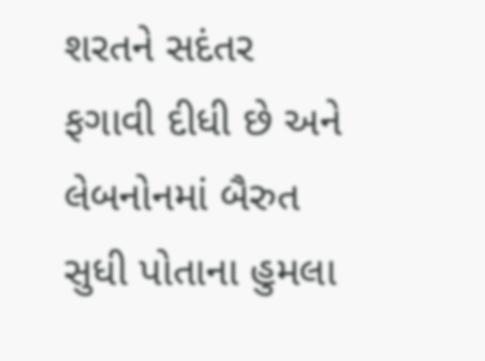શરતને સદંતર ફગાવી દીધી છે અને લેબનોનમાં બૈરુત સુધી પોતાના હુમલા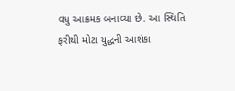વધુ આક્રમક બનાવ્યા છે. આ સ્થિતિ ફરીથી મોટા યુદ્ધની આશંકા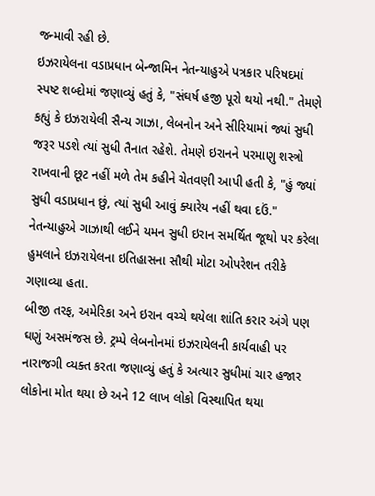જન્માવી રહી છે.
ઇઝરાયેલના વડાપ્રધાન બેન્જામિન નેતન્યાહુએ પત્રકાર પરિષદમાં સ્પષ્ટ શબ્દોમાં જણાવ્યું હતું કે, "સંઘર્ષ હજી પૂરો થયો નથી." તેમણે કહ્યું કે ઇઝરાયેલી સૈન્ય ગાઝા, લેબનોન અને સીરિયામાં જ્યાં સુધી જરૂર પડશે ત્યાં સુધી તૈનાત રહેશે. તેમણે ઇરાનને પરમાણુ શસ્ત્રો રાખવાની છૂટ નહીં મળે તેમ કહીને ચેતવણી આપી હતી કે, "હું જ્યાં સુધી વડાપ્રધાન છું, ત્યાં સુધી આવું ક્યારેય નહીં થવા દઉં." નેતન્યાહુએ ગાઝાથી લઈને યમન સુધી ઇરાન સમર્થિત જૂથો પર કરેલા હુમલાને ઇઝરાયેલના ઇતિહાસના સૌથી મોટા ઓપરેશન તરીકે ગણાવ્યા હતા.
બીજી તરફ, અમેરિકા અને ઇરાન વચ્ચે થયેલા શાંતિ કરાર અંગે પણ ઘણું અસમંજસ છે. ટ્રમ્પે લેબનોનમાં ઇઝરાયેલની કાર્યવાહી પર નારાજગી વ્યક્ત કરતા જણાવ્યું હતું કે અત્યાર સુધીમાં ચાર હજાર લોકોના મોત થયા છે અને 12 લાખ લોકો વિસ્થાપિત થયા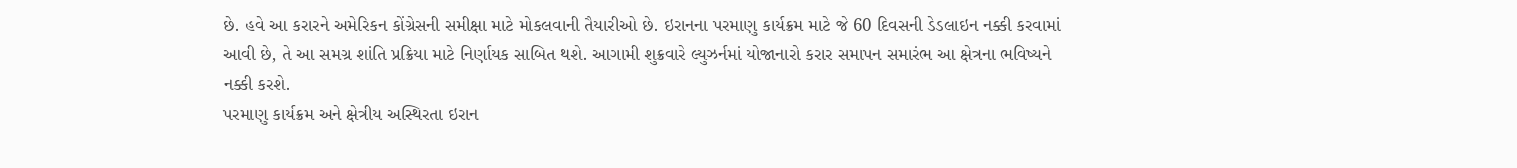છે. હવે આ કરારને અમેરિકન કોંગ્રેસની સમીક્ષા માટે મોકલવાની તૈયારીઓ છે. ઇરાનના પરમાણુ કાર્યક્રમ માટે જે 60 દિવસની ડેડલાઇન નક્કી કરવામાં આવી છે, તે આ સમગ્ર શાંતિ પ્રક્રિયા માટે નિર્ણાયક સાબિત થશે. આગામી શુક્રવારે લ્યુઝર્નમાં યોજાનારો કરાર સમાપન સમારંભ આ ક્ષેત્રના ભવિષ્યને નક્કી કરશે.
પરમાણુ કાર્યક્રમ અને ક્ષેત્રીય અસ્થિરતા ઇરાન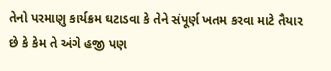તેનો પરમાણુ કાર્યક્રમ ઘટાડવા કે તેને સંપૂર્ણ ખતમ કરવા માટે તૈયાર છે કે કેમ તે અંગે હજી પણ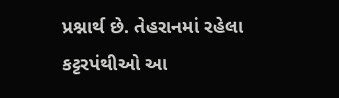પ્રશ્નાર્થ છે. તેહરાનમાં રહેલા કટ્ટરપંથીઓ આ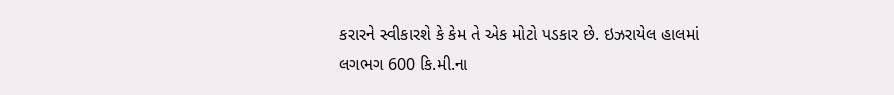કરારને સ્વીકારશે કે કેમ તે એક મોટો પડકાર છે. ઇઝરાયેલ હાલમાં લગભગ 600 કિ.મી.ના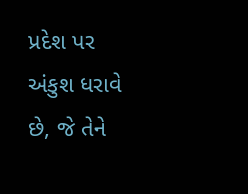પ્રદેશ પર અંકુશ ધરાવે છે, જે તેને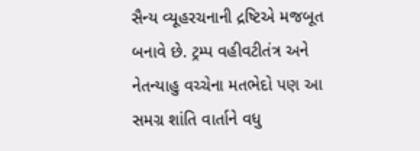સૈન્ય વ્યૂહરચનાની દ્રષ્ટિએ મજબૂત બનાવે છે. ટ્રમ્પ વહીવટીતંત્ર અને નેતન્યાહુ વચ્ચેના મતભેદો પણ આ સમગ્ર શાંતિ વાર્તાને વધુ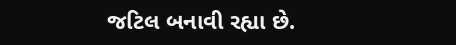જટિલ બનાવી રહ્યા છે.